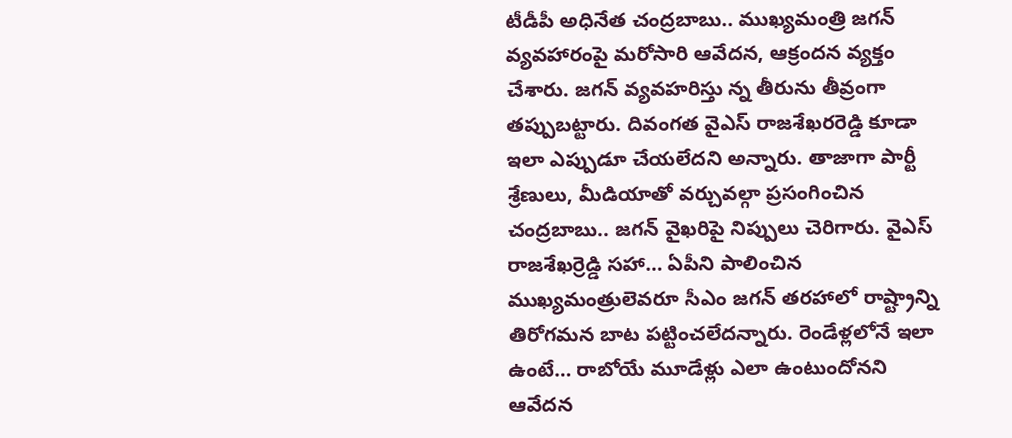టీడీపీ అధినేత చంద్రబాబు.. ముఖ్యమంత్రి జగన్ వ్యవహారంపై మరోసారి ఆవేదన, ఆక్రందన వ్యక్తం చేశారు. జగన్ వ్యవహరిస్తు న్న తీరును తీవ్రంగా తప్పుబట్టారు. దివంగత వైఎస్ రాజశేఖరరెడ్డి కూడా ఇలా ఎప్పుడూ చేయలేదని అన్నారు. తాజాగా పార్టీ శ్రేణులు, మీడియాతో వర్చువల్గా ప్రసంగించిన చంద్రబాబు.. జగన్ వైఖరిపై నిప్పులు చెరిగారు. వైఎస్ రాజశేఖర్రెడ్డి సహా… ఏపీని పాలించిన ముఖ్యమంత్రులెవరూ సీఎం జగన్ తరహాలో రాష్ట్రాన్ని తిరోగమన బాట పట్టించలేదన్నారు. రెండేళ్లలోనే ఇలా ఉంటే… రాబోయే మూడేళ్లు ఎలా ఉంటుందోనని ఆవేదన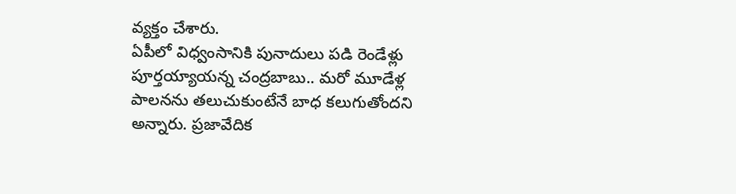వ్యక్తం చేశారు.
ఏపీలో విధ్వంసానికి పునాదులు పడి రెండేళ్లు పూర్తయ్యాయన్న చంద్రబాబు.. మరో మూడేళ్ల పాలనను తలుచుకుంటేనే బాధ కలుగుతోందని అన్నారు. ప్రజావేదిక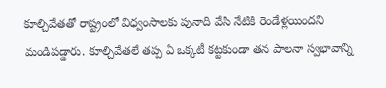కూల్చివేతతో రాష్ట్రంలో విధ్వంసాలకు పునాది వేసి నేటికి రెండేళ్లయిందని మండిపడ్డారు. కూల్చివేతలే తప్ప ఏ ఒక్కటీ కట్టకుండా తన పాలనా స్వభావాన్ని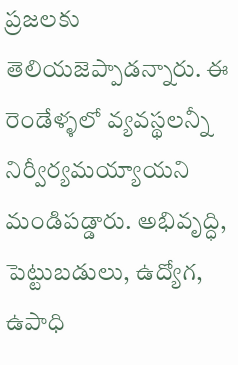ప్రజలకు తెలియజెప్పాడన్నారు. ఈ రెండేళ్ళలో వ్యవస్థలన్నీ నిర్వీర్యమయ్యాయని మండిపడ్డారు. అభివృద్ధి, పెట్టుబడులు, ఉద్యోగ, ఉపాధి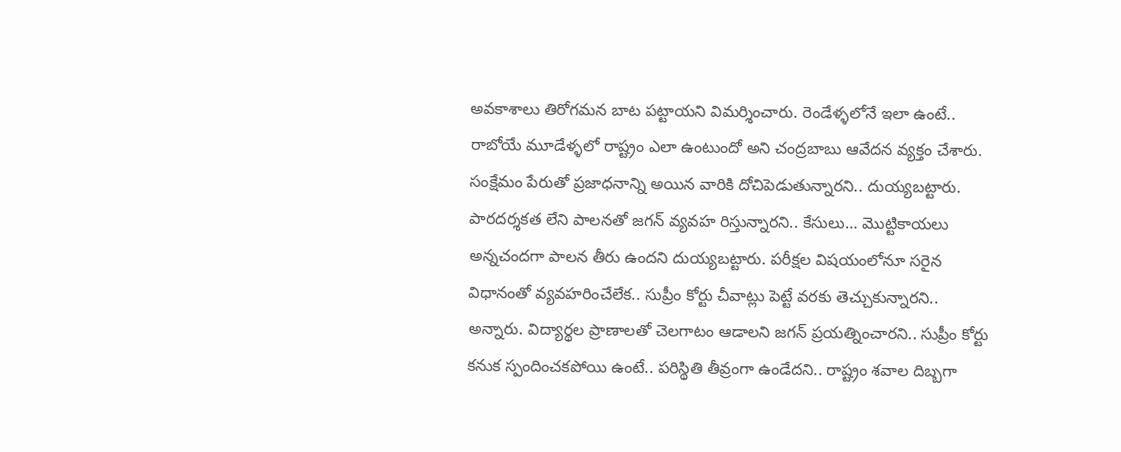అవకాశాలు తిరోగమన బాట పట్టాయని విమర్శించారు. రెండేళ్ళలోనే ఇలా ఉంటే.. రాబోయే మూడేళ్ళలో రాష్ట్రం ఎలా ఉంటుందో అని చంద్రబాబు ఆవేదన వ్యక్తం చేశారు.
సంక్షేమం పేరుతో ప్రజాధనాన్ని అయిన వారికి దోచిపెడుతున్నారని.. దుయ్యబట్టారు. పారదర్శకత లేని పాలనతో జగన్ వ్యవహ రిస్తున్నారని.. కేసులు… మొట్టికాయలు అన్నచందగా పాలన తీరు ఉందని దుయ్యబట్టారు. పరీక్షల విషయంలోనూ సరైన విధానంతో వ్యవహరించేలేక.. సుప్రీం కోర్టు చీవాట్లు పెట్టే వరకు తెచ్చుకున్నారని.. అన్నారు. విద్యార్థల ప్రాణాలతో చెలగాటం ఆడాలని జగన్ ప్రయత్నించారని.. సుప్రీం కోర్టు కనుక స్పందించకపోయి ఉంటే.. పరిస్థితి తీవ్రంగా ఉండేదని.. రాష్ట్రం శవాల దిబ్బగా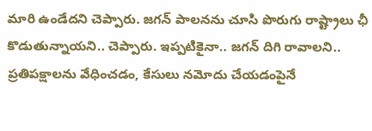మారి ఉండేదని చెప్పారు. జగన్ పాలనను చూసి పొరుగు రాష్ట్రాలు ఛీ కొడుతున్నాయని.. చెప్పారు. ఇప్పటికైనా.. జగన్ దిగి రావాలని.. ప్రతిపక్షాలను వేధించడం, కేసులు నమోదు చేయడంపైనే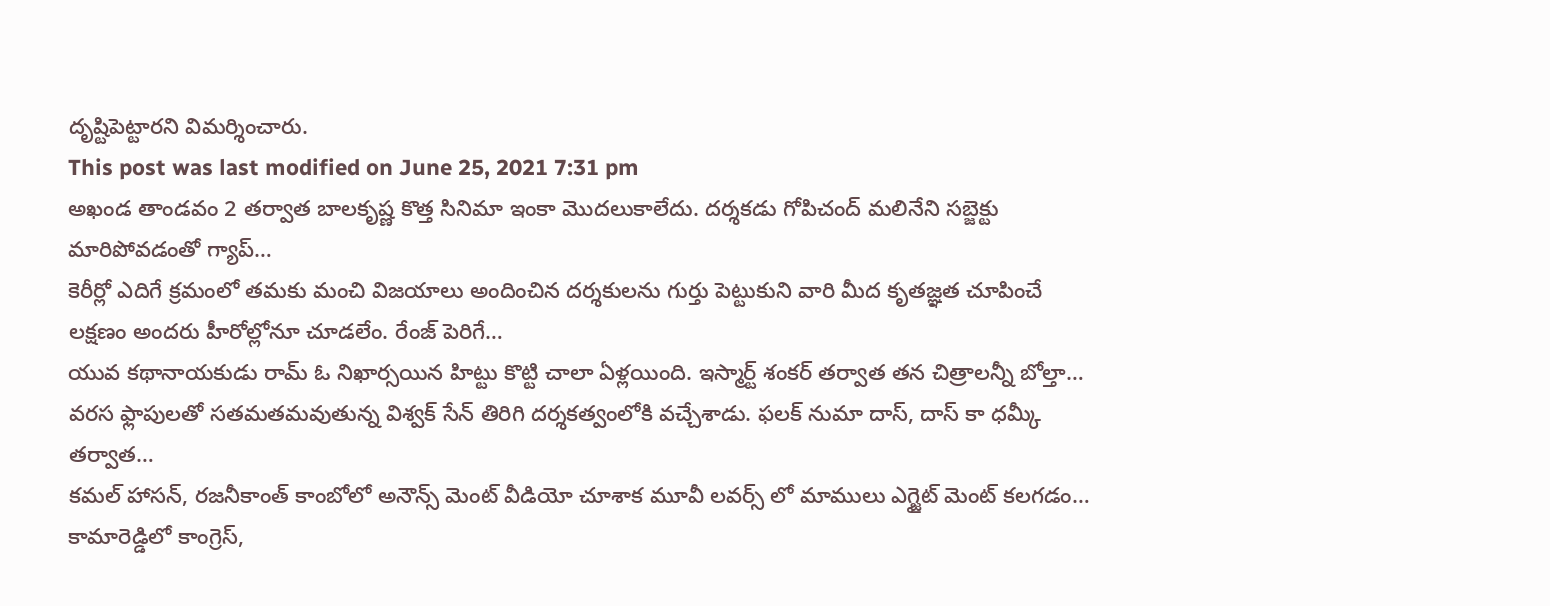దృష్టిపెట్టారని విమర్శించారు.
This post was last modified on June 25, 2021 7:31 pm
అఖండ తాండవం 2 తర్వాత బాలకృష్ణ కొత్త సినిమా ఇంకా మొదలుకాలేదు. దర్శకడు గోపిచంద్ మలినేని సబ్జెక్టు మారిపోవడంతో గ్యాప్…
కెరీర్లో ఎదిగే క్రమంలో తమకు మంచి విజయాలు అందించిన దర్శకులను గుర్తు పెట్టుకుని వారి మీద కృతజ్ఞత చూపించే లక్షణం అందరు హీరోల్లోనూ చూడలేం. రేంజ్ పెరిగే…
యువ కథానాయకుడు రామ్ ఓ నిఖార్సయిన హిట్టు కొట్టి చాలా ఏళ్లయింది. ఇస్మార్ట్ శంకర్ తర్వాత తన చిత్రాలన్నీ బోల్తా…
వరస ఫ్లాపులతో సతమతమవుతున్న విశ్వక్ సేన్ తిరిగి దర్శకత్వంలోకి వచ్చేశాడు. ఫలక్ నుమా దాస్, దాస్ కా ధమ్కీ తర్వాత…
కమల్ హాసన్, రజనీకాంత్ కాంబోలో అనౌన్స్ మెంట్ వీడియో చూశాక మూవీ లవర్స్ లో మాములు ఎగ్జైట్ మెంట్ కలగడం…
కామారెడ్డిలో కాంగ్రెస్,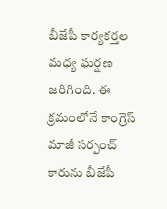బీజేపీ కార్యకర్తల మధ్య ఘర్షణ జరిగింది. ఈ క్రమంలోనే కాంగ్రెస్ మాజీ సర్పంచ్ కారును బీజేపీ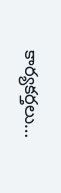కార్యకర్తలు…